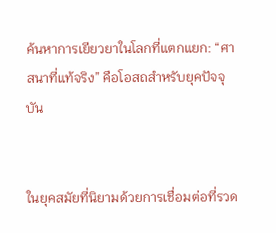ค้นหาการเยียวยาในโลกที่แตกแยก: “ศาสนาที่แท้จริง” คือโอสถสำหรับยุคปัจจุบัน


ในยุคสมัยที่นิยามด้วยการเชื่อมต่อที่รวด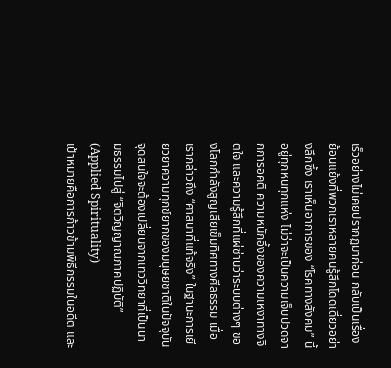เร็วอย่างไม่เคยปรากฏมาก่อน กลับเป็นเรื่องย้อนแย้งที่พวกเราหลายคนรู้สึกโดดเดี่ยวอย่างลึกซึ้ง เราเห็นอาการของ “โรคทางสังคม” นี้อยู่ทุกหนทุกแห่ง ไม่ว่าจะเป็นความเจ็บปวดจากการอคติ ความหนักอึ้งของความเหงาทางจิตใจ และความรู้สึกที่แผ่ซ่านว่าระบบต่างๆ ของโลกกำลังสูญเสียเข็มทิศทางศีลธรรม เมื่อเรากล่าวถึง “ศาสนาที่แท้จริง” ในฐานะการเยียวยาความทุกข์ยากของมนุษยชาติในปัจจุบัน จุดสนใจจะต้องเปลี่ยนจากเทววิทยาที่เป็นนามธรรมไปสู่ “จิตวิญญาณภาคปฏิบัติ” (Applied Spirituality)
เป้าหมายคือการก้าวข้ามพิธีกรรมในอดีต และ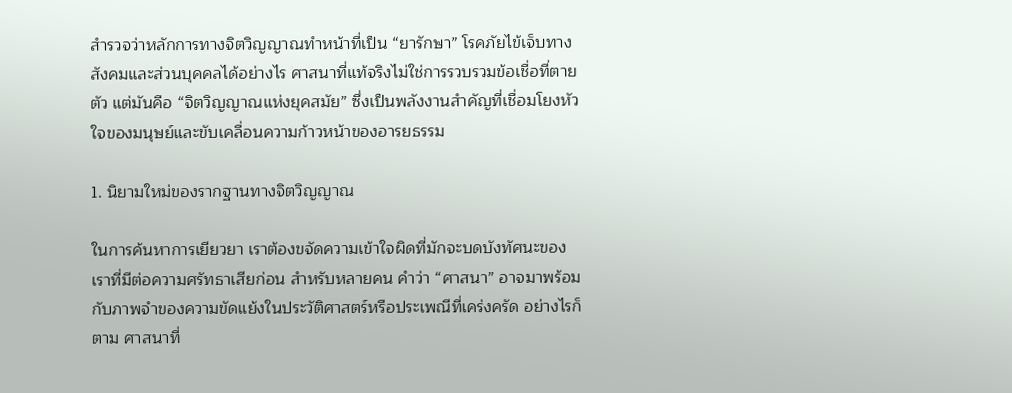สำรวจว่าหลักการทางจิตวิญญาณทำหน้าที่เป็น “ยารักษา” โรคภัยไข้เจ็บทางสังคมและส่วนบุคคลได้อย่างไร ศาสนาที่แท้จริงไม่ใช่การรวบรวมข้อเชื่อที่ตายตัว แต่มันคือ “จิตวิญญาณแห่งยุคสมัย” ซึ่งเป็นพลังงานสำคัญที่เชื่อมโยงหัวใจของมนุษย์และขับเคลื่อนความก้าวหน้าของอารยธรรม

1. นิยามใหม่ของรากฐานทางจิตวิญญาณ

ในการค้นหาการเยียวยา เราต้องขจัดความเข้าใจผิดที่มักจะบดบังทัศนะของเราที่มีต่อความศรัทธาเสียก่อน สำหรับหลายคน คำว่า “ศาสนา” อาจมาพร้อมกับภาพจำของความขัดแย้งในประวัติศาสตร์หรือประเพณีที่เคร่งครัด อย่างไรก็ตาม ศาสนาที่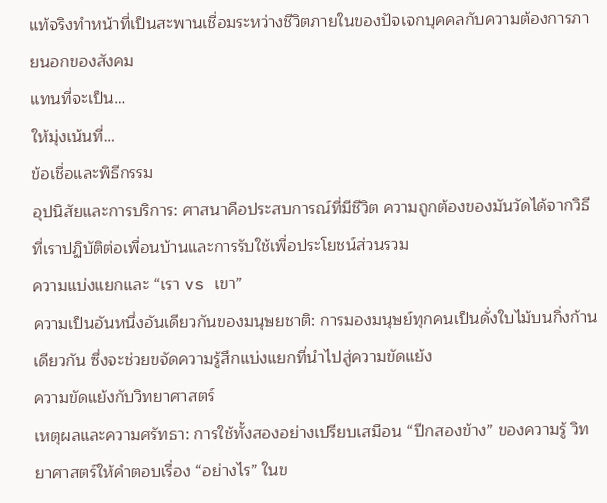แท้จริงทำหน้าที่เป็นสะพานเชื่อมระหว่างชีวิตภายในของปัจเจกบุคคลกับความต้องการภายนอกของสังคม
แทนที่จะเป็น…
ให้มุ่งเน้นที่…
ข้อเชื่อและพิธีกรรม
อุปนิสัยและการบริการ: ศาสนาคือประสบการณ์ที่มีชีวิต ความถูกต้องของมันวัดได้จากวิธีที่เราปฏิบัติต่อเพื่อนบ้านและการรับใช้เพื่อประโยชน์ส่วนรวม
ความแบ่งแยกและ “เรา vs เขา”
ความเป็นอันหนึ่งอันเดียวกันของมนุษยชาติ: การมองมนุษย์ทุกคนเป็นดั่งใบไม้บนกิ่งก้านเดียวกัน ซึ่งจะช่วยขจัดความรู้สึกแบ่งแยกที่นำไปสู่ความขัดแย้ง
ความขัดแย้งกับวิทยาศาสตร์
เหตุผลและความศรัทธา: การใช้ทั้งสองอย่างเปรียบเสมือน “ปีกสองข้าง” ของความรู้ วิทยาศาสตร์ให้คำตอบเรื่อง “อย่างไร” ในข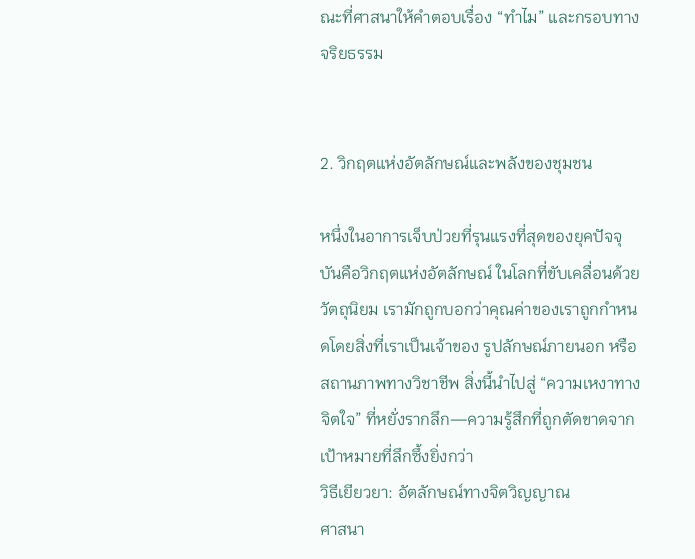ณะที่ศาสนาให้คำตอบเรื่อง “ทำไม” และกรอบทางจริยธรรม


2. วิกฤตแห่งอัตลักษณ์และพลังของชุมชน

หนึ่งในอาการเจ็บป่วยที่รุนแรงที่สุดของยุคปัจจุบันคือวิกฤตแห่งอัตลักษณ์ ในโลกที่ขับเคลื่อนด้วยวัตถุนิยม เรามักถูกบอกว่าคุณค่าของเราถูกกำหนดโดยสิ่งที่เราเป็นเจ้าของ รูปลักษณ์ภายนอก หรือสถานภาพทางวิชาชีพ สิ่งนี้นำไปสู่ “ความเหงาทางจิตใจ” ที่หยั่งรากลึก—ความรู้สึกที่ถูกตัดขาดจากเป้าหมายที่ลึกซึ้งยิ่งกว่า
วิธีเยียวยา: อัตลักษณ์ทางจิตวิญญาณ
ศาสนา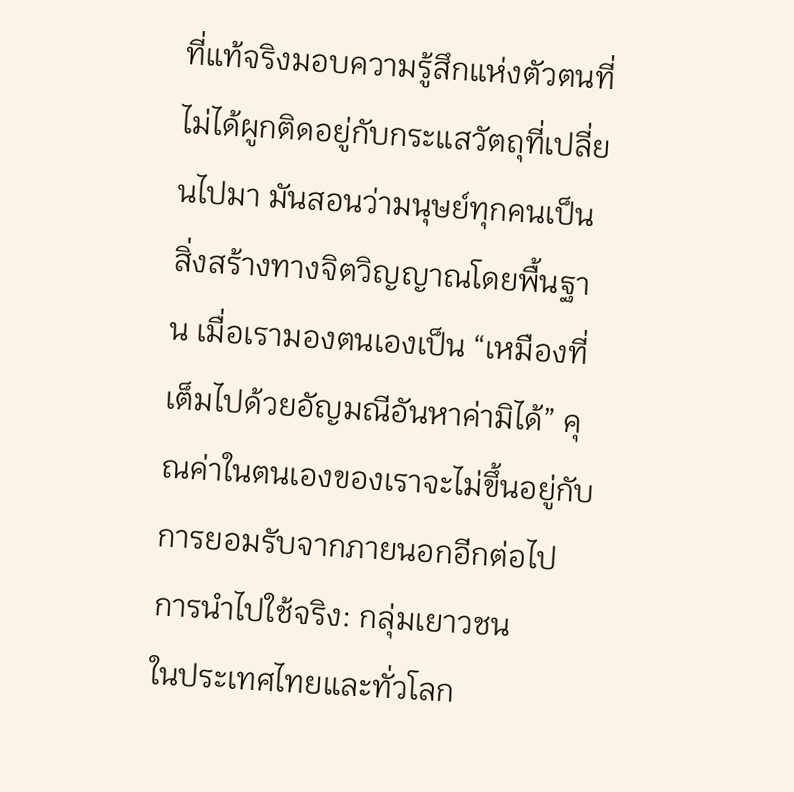ที่แท้จริงมอบความรู้สึกแห่งตัวตนที่ไม่ได้ผูกติดอยู่กับกระแสวัตถุที่เปลี่ยนไปมา มันสอนว่ามนุษย์ทุกคนเป็นสิ่งสร้างทางจิตวิญญาณโดยพื้นฐาน เมื่อเรามองตนเองเป็น “เหมืองที่เต็มไปด้วยอัญมณีอันหาค่ามิได้” คุณค่าในตนเองของเราจะไม่ขึ้นอยู่กับการยอมรับจากภายนอกอีกต่อไป
การนำไปใช้จริง: กลุ่มเยาวชน
ในประเทศไทยและทั่วโลก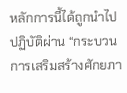หลักการนี้ได้ถูกนำไปปฏิบัติผ่าน “กระบวนการเสริมสร้างศักยภา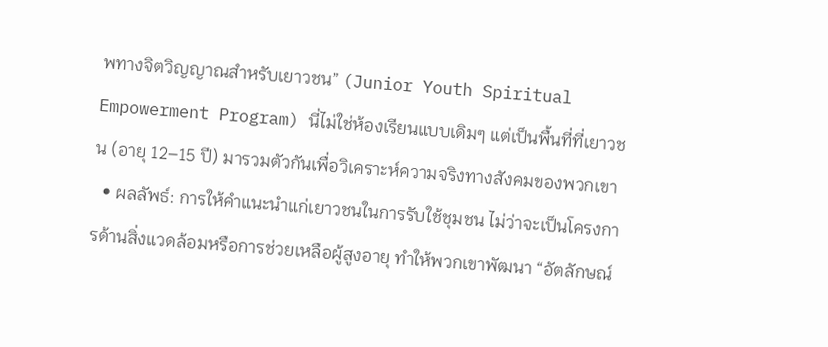พทางจิตวิญญาณสำหรับเยาวชน” (Junior Youth Spiritual Empowerment Program) นี่ไม่ใช่ห้องเรียนแบบเดิมๆ แต่เป็นพื้นที่ที่เยาวชน (อายุ 12–15 ปี) มารวมตัวกันเพื่อวิเคราะห์ความจริงทางสังคมของพวกเขา
  • ผลลัพธ์: การให้คำแนะนำแก่เยาวชนในการรับใช้ชุมชน ไม่ว่าจะเป็นโครงการด้านสิ่งแวดล้อมหรือการช่วยเหลือผู้สูงอายุ ทำให้พวกเขาพัฒนา “อัตลักษณ์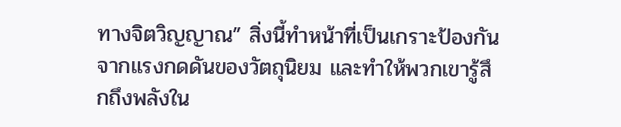ทางจิตวิญญาณ” สิ่งนี้ทำหน้าที่เป็นเกราะป้องกันจากแรงกดดันของวัตถุนิยม และทำให้พวกเขารู้สึกถึงพลังใน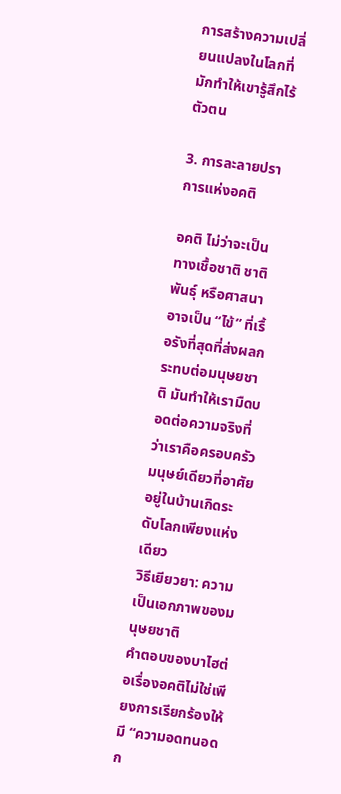การสร้างความเปลี่ยนแปลงในโลกที่มักทำให้เขารู้สึกไร้ตัวตน

3. การละลายปราการแห่งอคติ

อคติ ไม่ว่าจะเป็นทางเชื้อชาติ ชาติพันธุ์ หรือศาสนา อาจเป็น “ไข้” ที่เรื้อรังที่สุดที่ส่งผลกระทบต่อมนุษยชาติ มันทำให้เรามืดบอดต่อความจริงที่ว่าเราคือครอบครัวมนุษย์เดียวที่อาศัยอยู่ในบ้านเกิดระดับโลกเพียงแห่งเดียว
วิธีเยียวยา: ความเป็นเอกภาพของมนุษยชาติ
คำตอบของบาไฮต่อเรื่องอคติไม่ใช่เพียงการเรียกร้องให้มี “ความอดทนอดก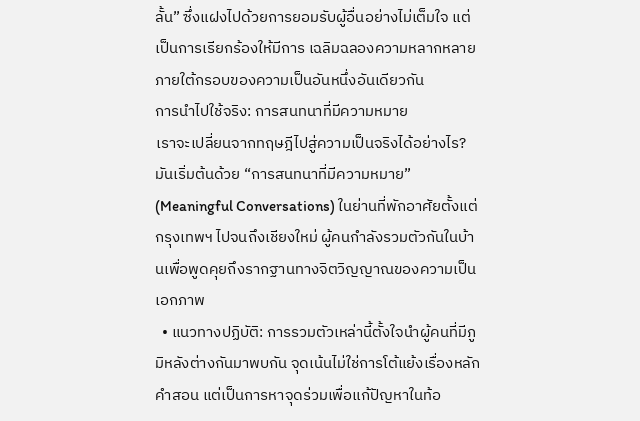ลั้น” ซึ่งแฝงไปด้วยการยอมรับผู้อื่นอย่างไม่เต็มใจ แต่เป็นการเรียกร้องให้มีการ เฉลิมฉลองความหลากหลาย ภายใต้กรอบของความเป็นอันหนึ่งอันเดียวกัน
การนำไปใช้จริง: การสนทนาที่มีความหมาย
เราจะเปลี่ยนจากทฤษฎีไปสู่ความเป็นจริงได้อย่างไร? มันเริ่มต้นด้วย “การสนทนาที่มีความหมาย” (Meaningful Conversations) ในย่านที่พักอาศัยตั้งแต่กรุงเทพฯ ไปจนถึงเชียงใหม่ ผู้คนกำลังรวมตัวกันในบ้านเพื่อพูดคุยถึงรากฐานทางจิตวิญญาณของความเป็นเอกภาพ
  • แนวทางปฏิบัติ: การรวมตัวเหล่านี้ตั้งใจนำผู้คนที่มีภูมิหลังต่างกันมาพบกัน จุดเน้นไม่ใช่การโต้แย้งเรื่องหลักคำสอน แต่เป็นการหาจุดร่วมเพื่อแก้ปัญหาในท้อ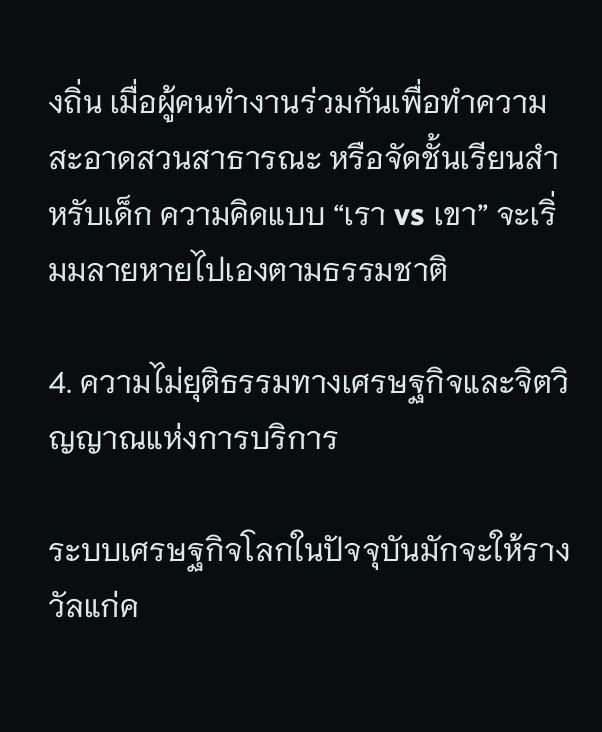งถิ่น เมื่อผู้คนทำงานร่วมกันเพื่อทำความสะอาดสวนสาธารณะ หรือจัดชั้นเรียนสำหรับเด็ก ความคิดแบบ “เรา vs เขา” จะเริ่มมลายหายไปเองตามธรรมชาติ

4. ความไม่ยุติธรรมทางเศรษฐกิจและจิตวิญญาณแห่งการบริการ

ระบบเศรษฐกิจโลกในปัจจุบันมักจะให้รางวัลแก่ค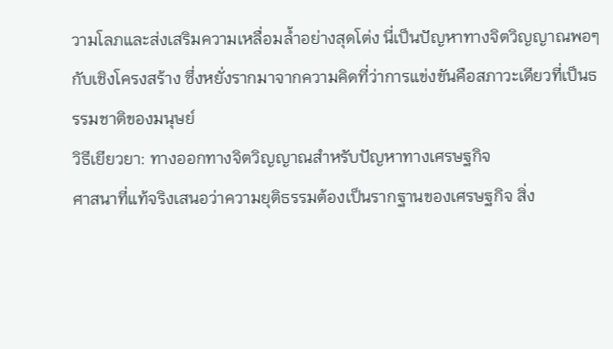วามโลภและส่งเสริมความเหลื่อมล้ำอย่างสุดโต่ง นี่เป็นปัญหาทางจิตวิญญาณพอๆ กับเชิงโครงสร้าง ซึ่งหยั่งรากมาจากความคิดที่ว่าการแข่งขันคือสภาวะเดียวที่เป็นธรรมชาติของมนุษย์
วิธีเยียวยา: ทางออกทางจิตวิญญาณสำหรับปัญหาทางเศรษฐกิจ
ศาสนาที่แท้จริงเสนอว่าความยุติธรรมต้องเป็นรากฐานของเศรษฐกิจ สิ่ง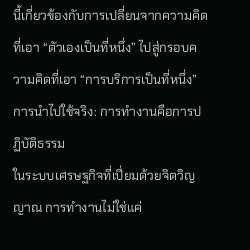นี้เกี่ยวข้องกับการเปลี่ยนจากความคิดที่เอา “ตัวเองเป็นที่หนึ่ง” ไปสู่กรอบความคิดที่เอา “การบริการเป็นที่หนึ่ง”
การนำไปใช้จริง: การทำงานคือการปฏิบัติธรรม
ในระบบเศรษฐกิจที่เปี่ยมด้วยจิตวิญญาณ การทำงานไม่ใช่แค่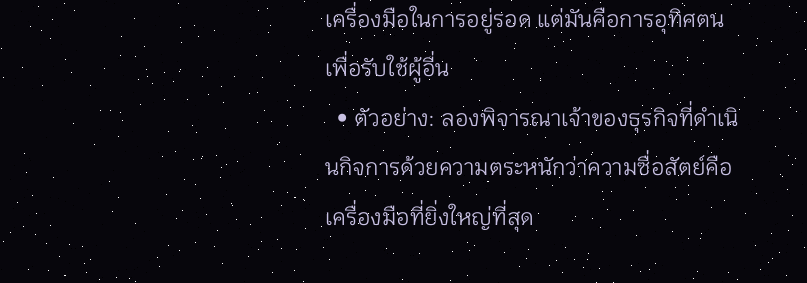เครื่องมือในการอยู่รอด แต่มันคือการอุทิศตนเพื่อรับใช้ผู้อื่น
  • ตัวอย่าง: ลองพิจารณาเจ้าของธุรกิจที่ดำเนินกิจการด้วยความตระหนักว่าความซื่อสัตย์คือเครื่องมือที่ยิ่งใหญ่ที่สุด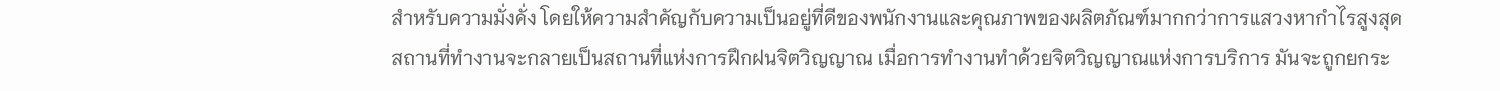สำหรับความมั่งคั่ง โดยให้ความสำคัญกับความเป็นอยู่ที่ดีของพนักงานและคุณภาพของผลิตภัณฑ์มากกว่าการแสวงหากำไรสูงสุด สถานที่ทำงานจะกลายเป็นสถานที่แห่งการฝึกฝนจิตวิญญาณ เมื่อการทำงานทำด้วยจิตวิญญาณแห่งการบริการ มันจะถูกยกระ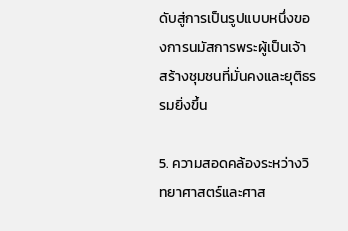ดับสู่การเป็นรูปแบบหนึ่งของการนมัสการพระผู้เป็นเจ้า สร้างชุมชนที่มั่นคงและยุติธรรมยิ่งขึ้น

5. ความสอดคล้องระหว่างวิทยาศาสตร์และศาส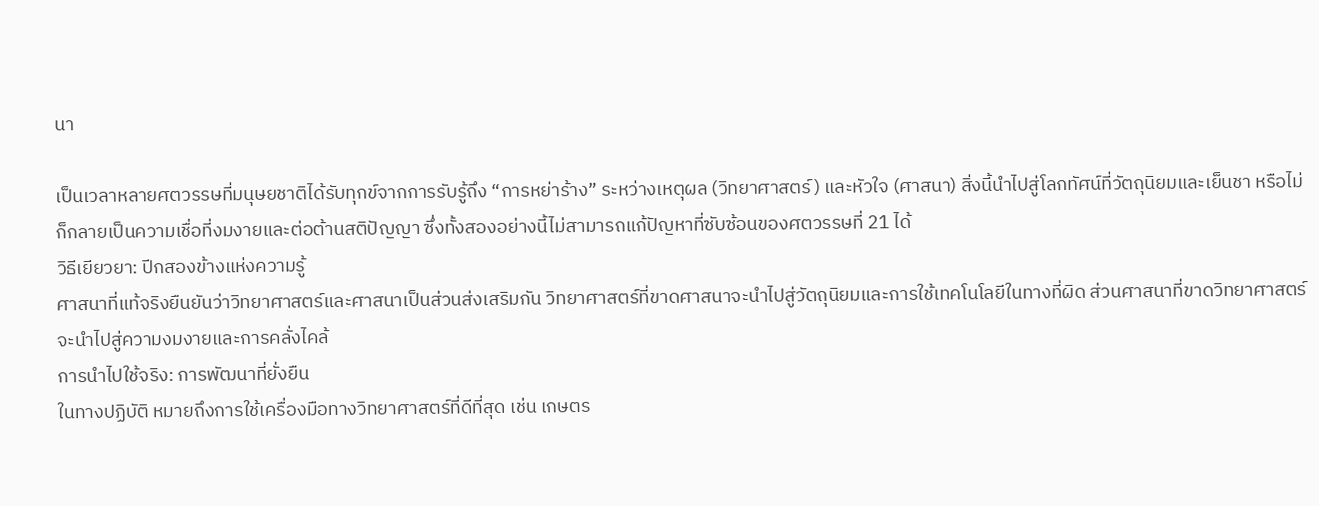นา

เป็นเวลาหลายศตวรรษที่มนุษยชาติได้รับทุกข์จากการรับรู้ถึง “การหย่าร้าง” ระหว่างเหตุผล (วิทยาศาสตร์) และหัวใจ (ศาสนา) สิ่งนี้นำไปสู่โลกทัศน์ที่วัตถุนิยมและเย็นชา หรือไม่ก็กลายเป็นความเชื่อที่งมงายและต่อต้านสติปัญญา ซึ่งทั้งสองอย่างนี้ไม่สามารถแก้ปัญหาที่ซับซ้อนของศตวรรษที่ 21 ได้
วิธีเยียวยา: ปีกสองข้างแห่งความรู้
ศาสนาที่แท้จริงยืนยันว่าวิทยาศาสตร์และศาสนาเป็นส่วนส่งเสริมกัน วิทยาศาสตร์ที่ขาดศาสนาจะนำไปสู่วัตถุนิยมและการใช้เทคโนโลยีในทางที่ผิด ส่วนศาสนาที่ขาดวิทยาศาสตร์จะนำไปสู่ความงมงายและการคลั่งไคล้
การนำไปใช้จริง: การพัฒนาที่ยั่งยืน
ในทางปฏิบัติ หมายถึงการใช้เครื่องมือทางวิทยาศาสตร์ที่ดีที่สุด เช่น เกษตร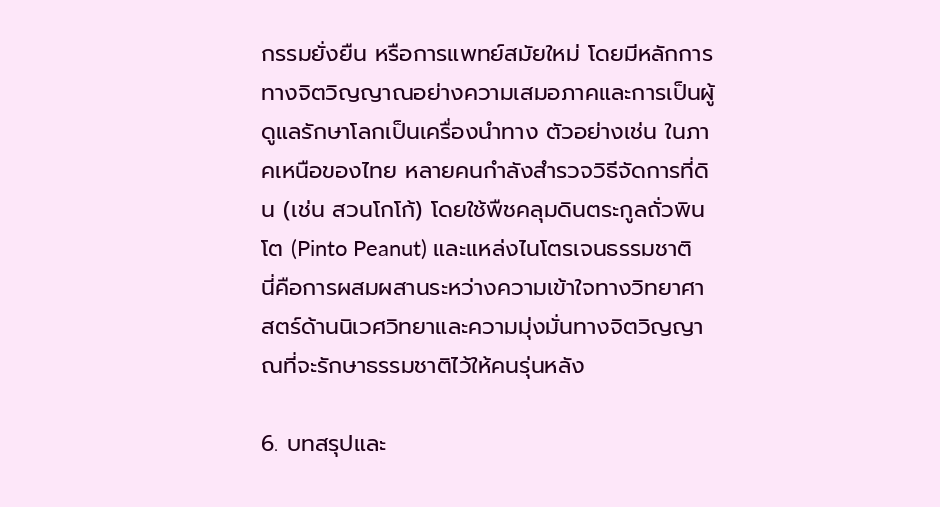กรรมยั่งยืน หรือการแพทย์สมัยใหม่ โดยมีหลักการทางจิตวิญญาณอย่างความเสมอภาคและการเป็นผู้ดูแลรักษาโลกเป็นเครื่องนำทาง ตัวอย่างเช่น ในภาคเหนือของไทย หลายคนกำลังสำรวจวิธีจัดการที่ดิน (เช่น สวนโกโก้) โดยใช้พืชคลุมดินตระกูลถั่วพินโต (Pinto Peanut) และแหล่งไนโตรเจนธรรมชาติ นี่คือการผสมผสานระหว่างความเข้าใจทางวิทยาศาสตร์ด้านนิเวศวิทยาและความมุ่งมั่นทางจิตวิญญาณที่จะรักษาธรรมชาติไว้ให้คนรุ่นหลัง

6. บทสรุปและ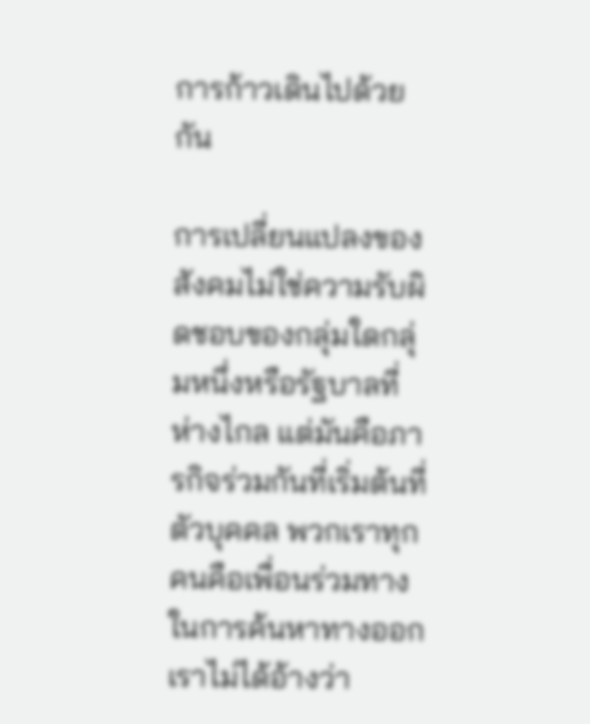การก้าวเดินไปด้วยกัน

การเปลี่ยนแปลงของสังคมไม่ใช่ความรับผิดชอบของกลุ่มใดกลุ่มหนึ่งหรือรัฐบาลที่ห่างไกล แต่มันคือภารกิจร่วมกันที่เริ่มต้นที่ตัวบุคคล พวกเราทุกคนคือเพื่อนร่วมทางในการค้นหาทางออก เราไม่ได้อ้างว่า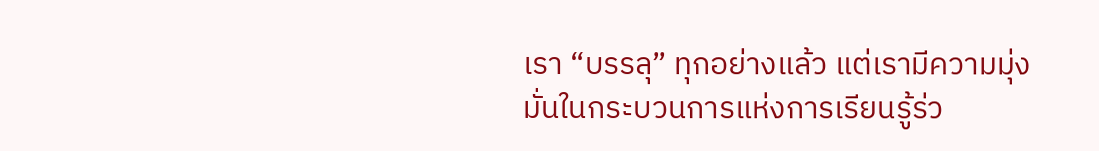เรา “บรรลุ” ทุกอย่างแล้ว แต่เรามีความมุ่งมั่นในกระบวนการแห่งการเรียนรู้ร่ว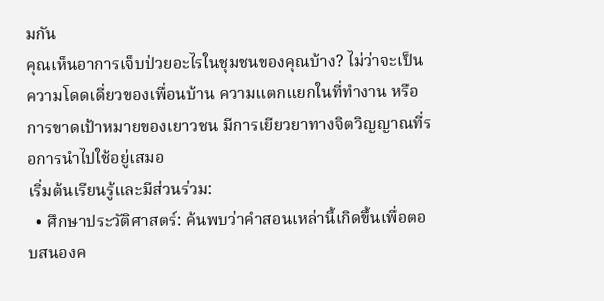มกัน
คุณเห็นอาการเจ็บป่วยอะไรในชุมชนของคุณบ้าง? ไม่ว่าจะเป็นความโดดเดี่ยวของเพื่อนบ้าน ความแตกแยกในที่ทำงาน หรือการขาดเป้าหมายของเยาวชน มีการเยียวยาทางจิตวิญญาณที่รอการนำไปใช้อยู่เสมอ
เริ่มต้นเรียนรู้และมีส่วนร่วม:
  • ศึกษาประวัติศาสตร์: ค้นพบว่าคำสอนเหล่านี้เกิดขึ้นเพื่อตอบสนองค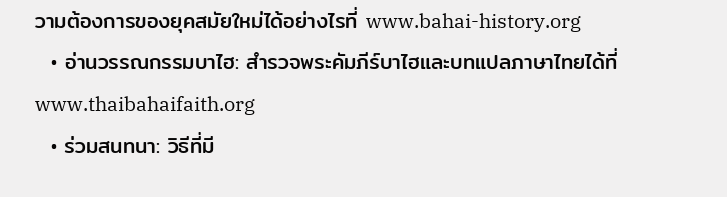วามต้องการของยุคสมัยใหม่ได้อย่างไรที่ www.bahai-history.org
  • อ่านวรรณกรรมบาไฮ: สำรวจพระคัมภีร์บาไฮและบทแปลภาษาไทยได้ที่ www.thaibahaifaith.org
  • ร่วมสนทนา: วิธีที่มี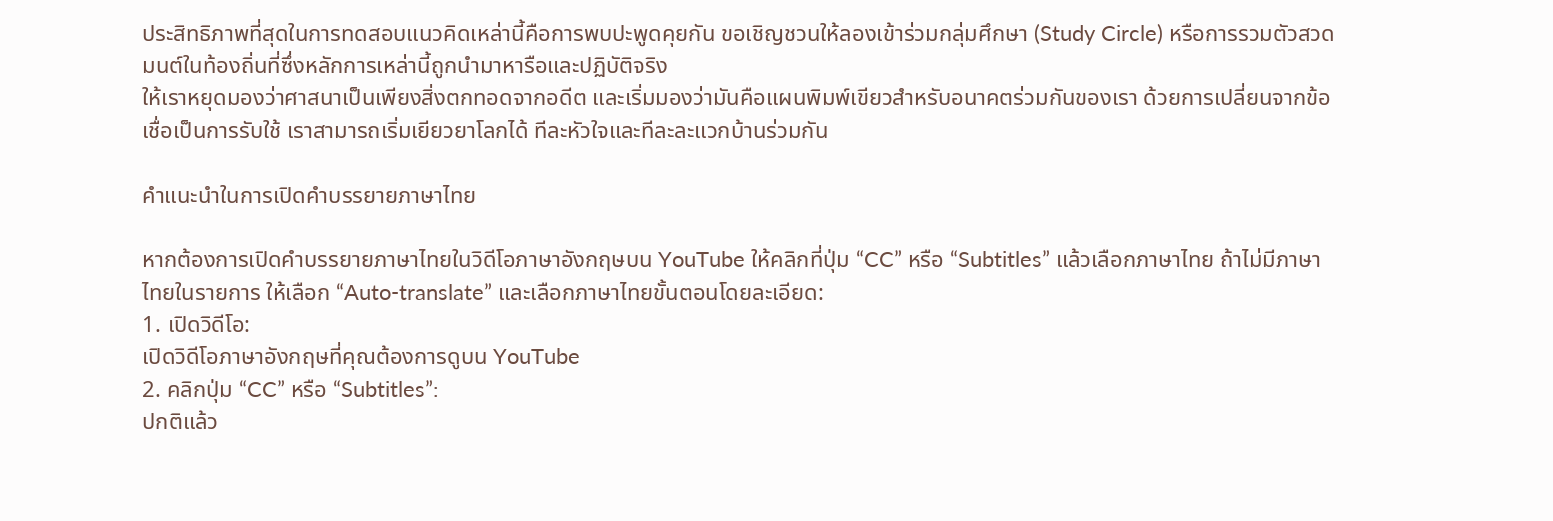ประสิทธิภาพที่สุดในการทดสอบแนวคิดเหล่านี้คือการพบปะพูดคุยกัน ขอเชิญชวนให้ลองเข้าร่วมกลุ่มศึกษา (Study Circle) หรือการรวมตัวสวดมนต์ในท้องถิ่นที่ซึ่งหลักการเหล่านี้ถูกนำมาหารือและปฏิบัติจริง
ให้เราหยุดมองว่าศาสนาเป็นเพียงสิ่งตกทอดจากอดีต และเริ่มมองว่ามันคือแผนพิมพ์เขียวสำหรับอนาคตร่วมกันของเรา ด้วยการเปลี่ยนจากข้อเชื่อเป็นการรับใช้ เราสามารถเริ่มเยียวยาโลกได้ ทีละหัวใจและทีละละแวกบ้านร่วมกัน

คำแนะนำในการเปิดคำบรรยายภาษาไทย

หากต้องการเปิดคำบรรยายภาษาไทยในวิดีโอภาษาอังกฤษบน YouTube ให้คลิกที่ปุ่ม “CC” หรือ “Subtitles” แล้วเลือกภาษาไทย ถ้าไม่มีภาษาไทยในรายการ ให้เลือก “Auto-translate” และเลือกภาษาไทยขั้นตอนโดยละเอียด:
1. เปิดวิดีโอ:
เปิดวิดีโอภาษาอังกฤษที่คุณต้องการดูบน YouTube
2. คลิกปุ่ม “CC” หรือ “Subtitles”:
ปกติแล้ว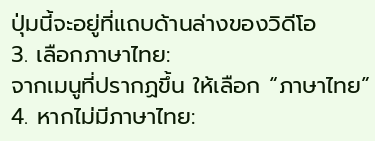ปุ่มนี้จะอยู่ที่แถบด้านล่างของวิดีโอ
3. เลือกภาษาไทย:
จากเมนูที่ปรากฏขึ้น ให้เลือก “ภาษาไทย”
4. หากไม่มีภาษาไทย: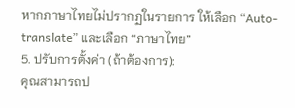หากภาษาไทยไม่ปรากฏในรายการ ให้เลือก “Auto-translate” และเลือก “ภาษาไทย”
5. ปรับการตั้งค่า (ถ้าต้องการ):
คุณสามารถป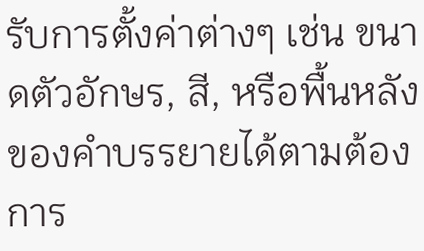รับการตั้งค่าต่างๆ เช่น ขนาดตัวอักษร, สี, หรือพื้นหลังของคำบรรยายได้ตามต้องการ